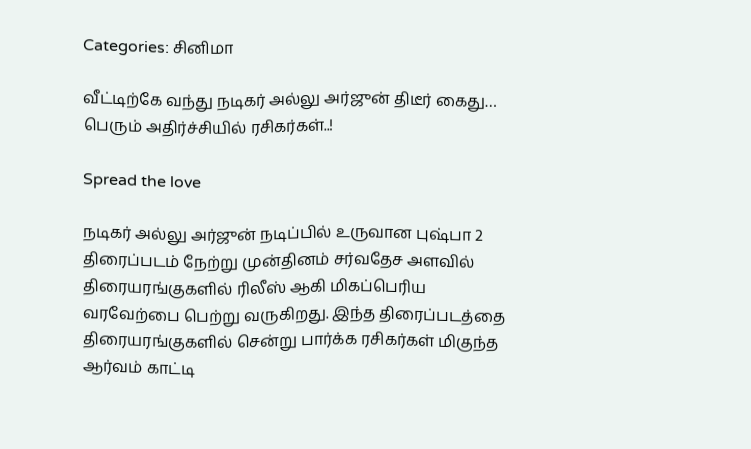Categories: சினிமா

வீட்டிற்கே வந்து நடிகர் அல்லு அர்ஜுன் திடீர் கைது… பெரும் அதிர்ச்சியில் ரசிகர்கள்..!

Spread the love

நடிகர் அல்லு அர்ஜுன் நடிப்பில் உருவான புஷ்பா 2 திரைப்படம் நேற்று முன்தினம் சர்வதேச அளவில் திரையரங்குகளில் ரிலீஸ் ஆகி மிகப்பெரிய வரவேற்பை பெற்று வருகிறது. இந்த திரைப்படத்தை திரையரங்குகளில் சென்று பார்க்க ரசிகர்கள் மிகுந்த ஆர்வம் காட்டி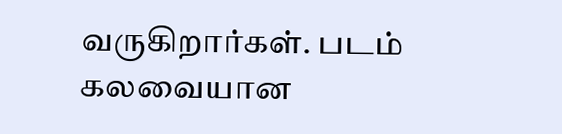வருகிறார்கள். படம் கலவையான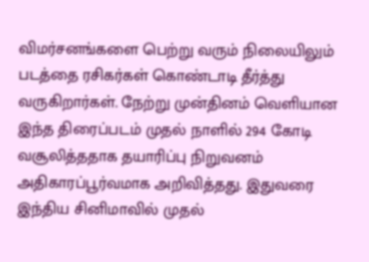விமர்சனங்களை பெற்று வரும் நிலையிலும் படத்தை ரசிகர்கள் கொண்டாடி தீர்த்து வருகிறார்கள். நேற்று முன்தினம் வெளியான இந்த திரைப்படம் முதல் நாளில் 294 கோடி வசூலித்ததாக தயாரிப்பு நிறுவனம் அதிகாரப்பூர்வமாக அறிவித்தது. இதுவரை இந்திய சினிமாவில் முதல்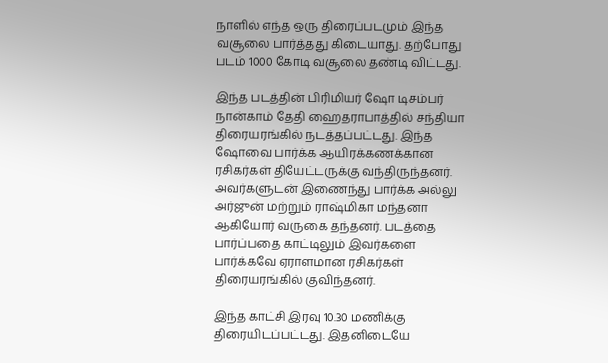நாளில் எந்த ஒரு திரைப்படமும் இந்த வசூலை பார்த்தது கிடையாது. தற்போது படம் 1000 கோடி வசூலை தண்டி விட்டது.

இந்த படத்தின் பிரிமியர் ஷோ டிசம்பர் நான்காம் தேதி ஹைதராபாத்தில் சந்தியா திரையரங்கில் நடத்தப்பட்டது. இந்த ஷோவை பார்க்க ஆயிரக்கணக்கான ரசிகர்கள் தியேட்டருக்கு வந்திருந்தனர். அவர்களுடன் இணைந்து பார்க்க அல்லு அர்ஜுன் மற்றும் ராஷ்மிகா மந்தனா ஆகியோர் வருகை தந்தனர். படத்தை பார்ப்பதை காட்டிலும் இவர்களை பார்க்கவே ஏராளமான ரசிகர்கள் திரையரங்கில் குவிந்தனர்.

இந்த காட்சி இரவு 10.30 மணிக்கு திரையிடப்பட்டது. இதனிடையே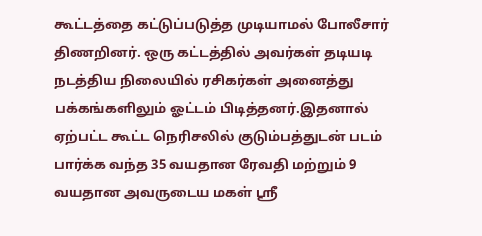கூட்டத்தை கட்டுப்படுத்த முடியாமல் போலீசார் திணறினர். ஒரு கட்டத்தில் அவர்கள் தடியடி நடத்திய நிலையில் ரசிகர்கள் அனைத்து பக்கங்களிலும் ஓட்டம் பிடித்தனர்.இதனால் ஏற்பட்ட கூட்ட நெரிசலில் குடும்பத்துடன் படம் பார்க்க வந்த 35 வயதான ரேவதி மற்றும் 9 வயதான அவருடைய மகள் ஸ்ரீ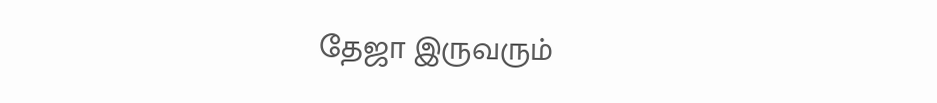தேஜா இருவரும்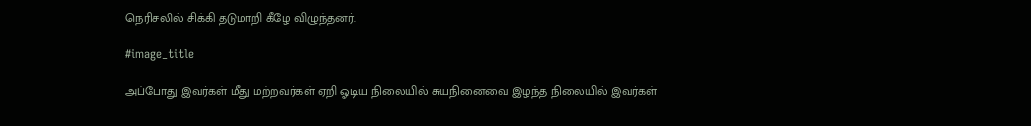நெரிசலில் சிக்கி தடுமாறி கீழே விழுந்தனர்.

#image_title

அப்போது இவர்கள் மீது மற்றவர்கள் ஏறி ஓடிய நிலையில் சுயநினைவை இழந்த நிலையில் இவர்கள்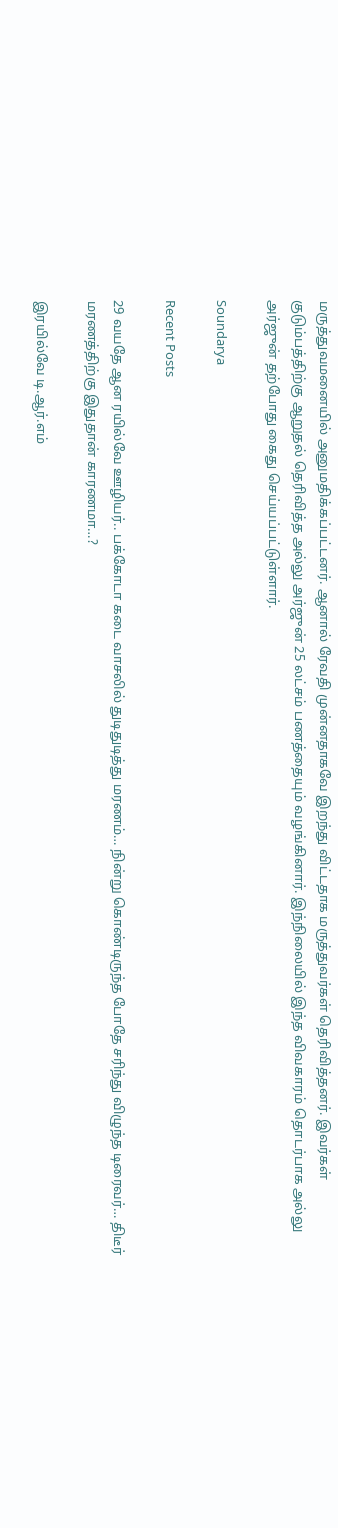மருத்துவமனையில் அனுமதிக்கப்பட்டனர். ஆனால் ரேவதி முன்னதாகவே இறந்து விட்டதாக மருத்துவர்கள் தெரிவித்தனர். இவர்கள் குடும்பத்திற்கு ஆறுதல் தெரிவித்த அல்லு அர்ஜுன் 25 லட்சம் பணத்தையும் வழங்கினார். இந்நிலையில் இந்த விவகாரம் தொடர்பாக அல்லு அர்ஜுன் தற்போது கைது செய்யப்பட்டுள்ளார்.

Soundarya

Recent Posts

29 வயதே ஆன ரயில்வே ஊழியர்.. பக்கோடா கடை வாசலில் துடிதுடித்து மரணம்… நின்று கொண்டிருந்த போதே சரிந்து விழுந்த டிரைவர்… திடீர் மரணத்திற்கு இதுதான் காரணமா…?

இரயில்வே டி.ஆர்.எம்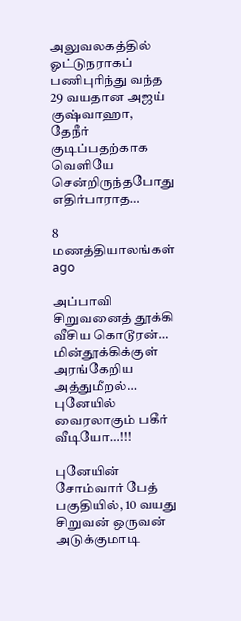அலுவலகத்தில் ஓட்டுநராகப் பணிபுரிந்து வந்த 29 வயதான அஜய் குஷ்வாஹா, தேநீர் குடிப்பதற்காக வெளியே சென்றிருந்தபோது எதிர்பாராத…

8 மணத்தியாலங்கள் ago

அப்பாவி சிறுவனைத் தூக்கி வீசிய கொடூரன்… மின்தூக்கிக்குள் அரங்கேறிய அத்துமீறல்… புனேயில் வைரலாகும் பகீர் வீடியோ…!!!

புனேயின் சோம்வார் பேத் பகுதியில், 10 வயது சிறுவன் ஒருவன் அடுக்குமாடி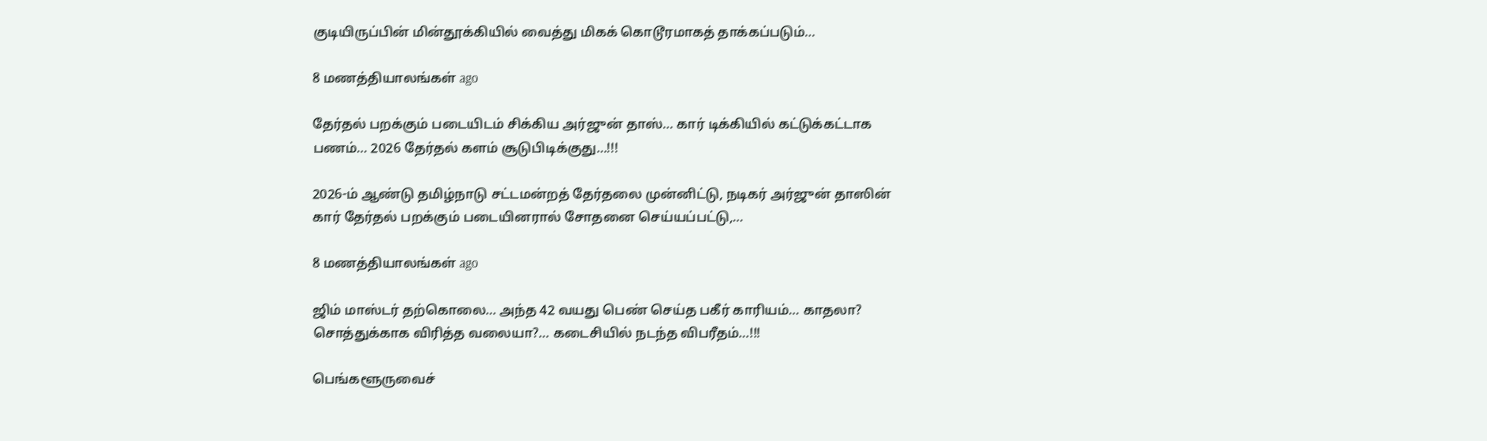குடியிருப்பின் மின்தூக்கியில் வைத்து மிகக் கொடூரமாகத் தாக்கப்படும்…

8 மணத்தியாலங்கள் ago

தேர்தல் பறக்கும் படையிடம் சிக்கிய அர்ஜுன் தாஸ்… கார் டிக்கியில் கட்டுக்கட்டாக பணம்… 2026 தேர்தல் களம் சூடுபிடிக்குது…!!!

2026-ம் ஆண்டு தமிழ்நாடு சட்டமன்றத் தேர்தலை முன்னிட்டு, நடிகர் அர்ஜுன் தாஸின் கார் தேர்தல் பறக்கும் படையினரால் சோதனை செய்யப்பட்டு,…

8 மணத்தியாலங்கள் ago

ஜிம் மாஸ்டர் தற்கொலை… அந்த 42 வயது பெண் செய்த பகீர் காரியம்… காதலா? சொத்துக்காக விரித்த வலையா?… கடைசியில் நடந்த விபரீதம்…!!!

பெங்களூருவைச்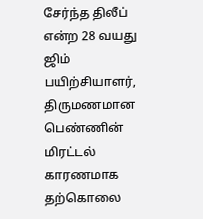சேர்ந்த திலீப் என்ற 28 வயது ஜிம் பயிற்சியாளர், திருமணமான பெண்ணின் மிரட்டல் காரணமாக தற்கொலை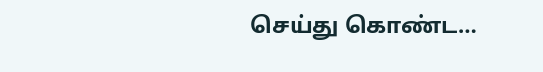செய்து கொண்ட…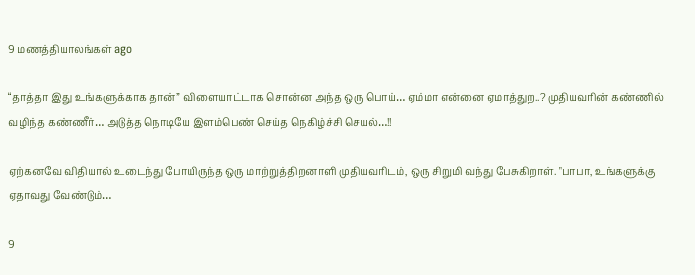9 மணத்தியாலங்கள் ago

“தாத்தா இது உங்களுக்காக தான்” விளையாட்டாக சொன்ன அந்த ஒரு பொய்… ஏம்மா என்னை ஏமாத்துற..? முதியவரின் கண்ணில் வழிந்த கண்ணீர்… அடுத்த நொடியே இளம்பெண் செய்த நெகிழ்ச்சி செயல்…!!

ஏற்கனவே விதியால் உடைந்து போயிருந்த ஒரு மாற்றுத்திறனாளி முதியவரிடம், ஒரு சிறுமி வந்து பேசுகிறாள். "பாபா, உங்களுக்கு ஏதாவது வேண்டும்…

9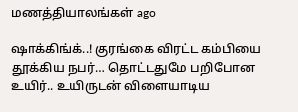மணத்தியாலங்கள் ago

ஷாக்கிங்க்..! குரங்கை விரட்ட கம்பியை தூக்கிய நபர்… தொட்டதுமே பறிபோன உயிர்.. உயிருடன் விளையாடிய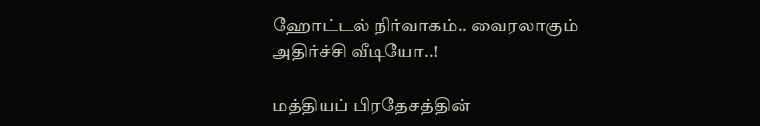ஹோட்டல் நிர்வாகம்.. வைரலாகும் அதிர்ச்சி வீடியோ..!

மத்தியப் பிரதேசத்தின்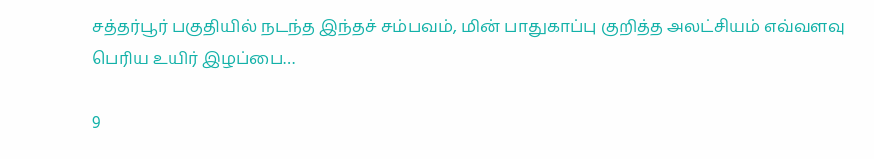சத்தர்பூர் பகுதியில் நடந்த இந்தச் சம்பவம், மின் பாதுகாப்பு குறித்த அலட்சியம் எவ்வளவு பெரிய உயிர் இழப்பை…

9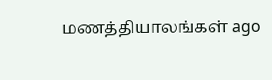மணத்தியாலங்கள் ago